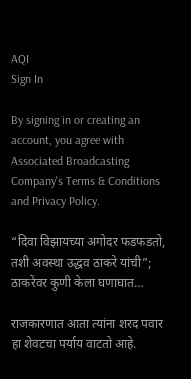AQI
Sign In

By signing in or creating an account, you agree with Associated Broadcasting Company's Terms & Conditions and Privacy Policy.

“दिवा विझायच्या अगोदर फडफडतो, तशी अवस्था उद्धव ठाकरे यांची”; ठाकरेंवर कुणी केला घणाघात…

राजकारणात आता त्यांना शरद पवार हा शेवटचा पर्याय वाटतो आहे.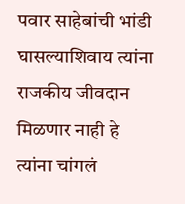पवार साहेबांची भांडी घासल्याशिवाय त्यांना राजकीय जीवदान मिळणार नाही हे त्यांना चांगलं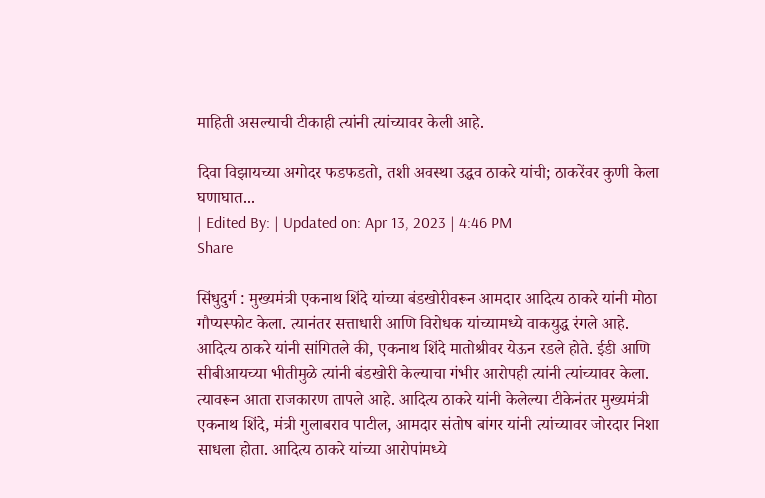माहिती असल्याची टीकाही त्यांनी त्यांच्यावर केली आहे.

दिवा विझायच्या अगोदर फडफडतो, तशी अवस्था उद्धव ठाकरे यांची; ठाकरेंवर कुणी केला घणाघात...
| Edited By: | Updated on: Apr 13, 2023 | 4:46 PM
Share

सिंधुदुर्ग : मुख्यमंत्री एकनाथ शिंदे यांच्या बंडखोरीवरून आमदार आदित्य ठाकरे यांनी मोठा गौप्यस्फोट केला. त्यानंतर सत्ताधारी आणि विरोधक यांच्यामध्ये वाकयुद्ध रंगले आहे. आदित्य ठाकरे यांनी सांगितले की, एकनाथ शिंदे मातोश्रीवर येऊन रडले होते. ईडी आणि सीबीआयच्या भीतीमुळे त्यांनी बंडखोरी केल्याचा गंभीर आरोपही त्यांनी त्यांच्यावर केला. त्यावरून आता राजकारण तापले आहे. आदित्य ठाकरे यांनी केलेल्या टीकेनंतर मुख्यमंत्री एकनाथ शिंदे, मंत्री गुलाबराव पाटील, आमदार संतोष बांगर यांनी त्यांच्यावर जोरदार निशा साधला होता. आदित्य ठाकरे यांच्या आरोपांमध्ये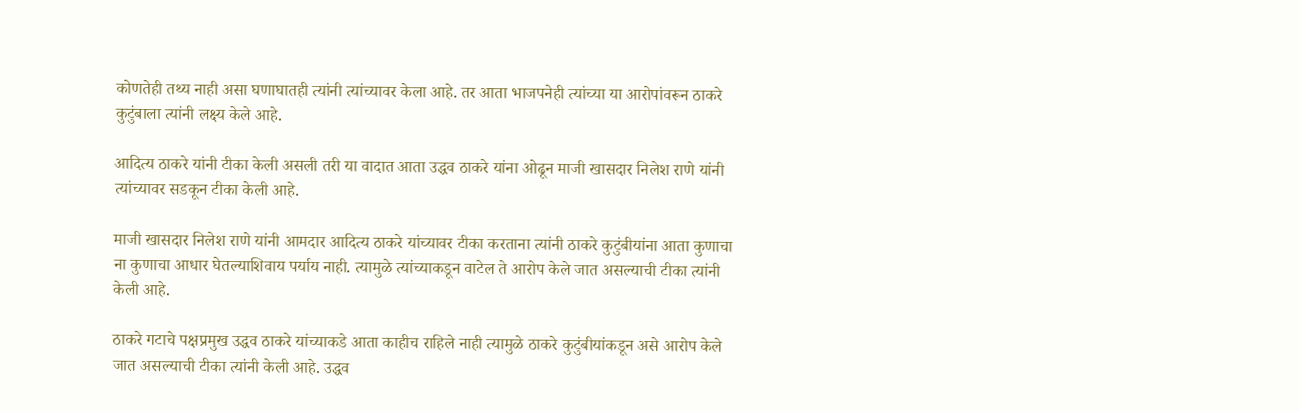कोणतेही तथ्य नाही असा घणाघातही त्यांनी त्यांच्यावर केला आहे. तर आता भाजपनेही त्यांच्या या आरोपांवरून ठाकरे कुटुंबाला त्यांनी लक्ष्य केले आहे.

आदित्य ठाकरे यांनी टीका केली असली तरी या वादात आता उद्धव ठाकरे यांना ओढून माजी खासदार निलेश राणे यांनी त्यांच्यावर सडकून टीका केली आहे.

माजी खासदार निलेश राणे यांनी आमदार आदित्य ठाकरे यांच्यावर टीका करताना त्यांनी ठाकरे कुटुंबीयांना आता कुणाचा ना कुणाचा आधार घेतल्याशिवाय पर्याय नाही. त्यामुळे त्यांच्याकडून वाटेल ते आरोप केले जात असल्याची टीका त्यांनी केली आहे.

ठाकरे गटाचे पक्षप्रमुख उद्धव ठाकरे यांच्याकडे आता काहीच राहिले नाही त्यामुळे ठाकरे कुटुंबीयांकडून असे आरोप केले जात असल्याची टीका त्यांनी केली आहे. उद्धव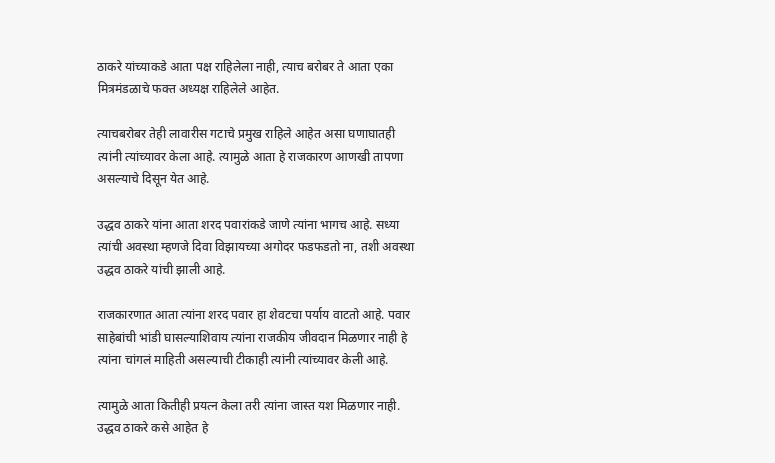ठाकरे यांच्याकडे आता पक्ष राहिलेला नाही, त्याच बरोबर ते आता एका मित्रमंडळाचे फक्त अध्यक्ष राहिलेले आहेत.

त्याचबरोबर तेही लावारीस गटाचे प्रमुख राहिले आहेत असा घणाघातही त्यांनी त्यांच्यावर केला आहे. त्यामुळे आता हे राजकारण आणखी तापणा असल्याचे दिसून येत आहे.

उद्धव ठाकरे यांना आता शरद पवारांकडे जाणे त्यांना भागच आहे. सध्या त्यांची अवस्था म्हणजे दिवा विझायच्या अगोदर फडफडतो ना, तशी अवस्था उद्धव ठाकरे यांची झाली आहे.

राजकारणात आता त्यांना शरद पवार हा शेवटचा पर्याय वाटतो आहे. पवार साहेबांची भांडी घासल्याशिवाय त्यांना राजकीय जीवदान मिळणार नाही हे त्यांना चांगलं माहिती असल्याची टीकाही त्यांनी त्यांच्यावर केली आहे.

त्यामुळे आता कितीही प्रयत्न केला तरी त्यांना जास्त यश मिळणार नाही. उद्धव ठाकरे कसे आहेत हे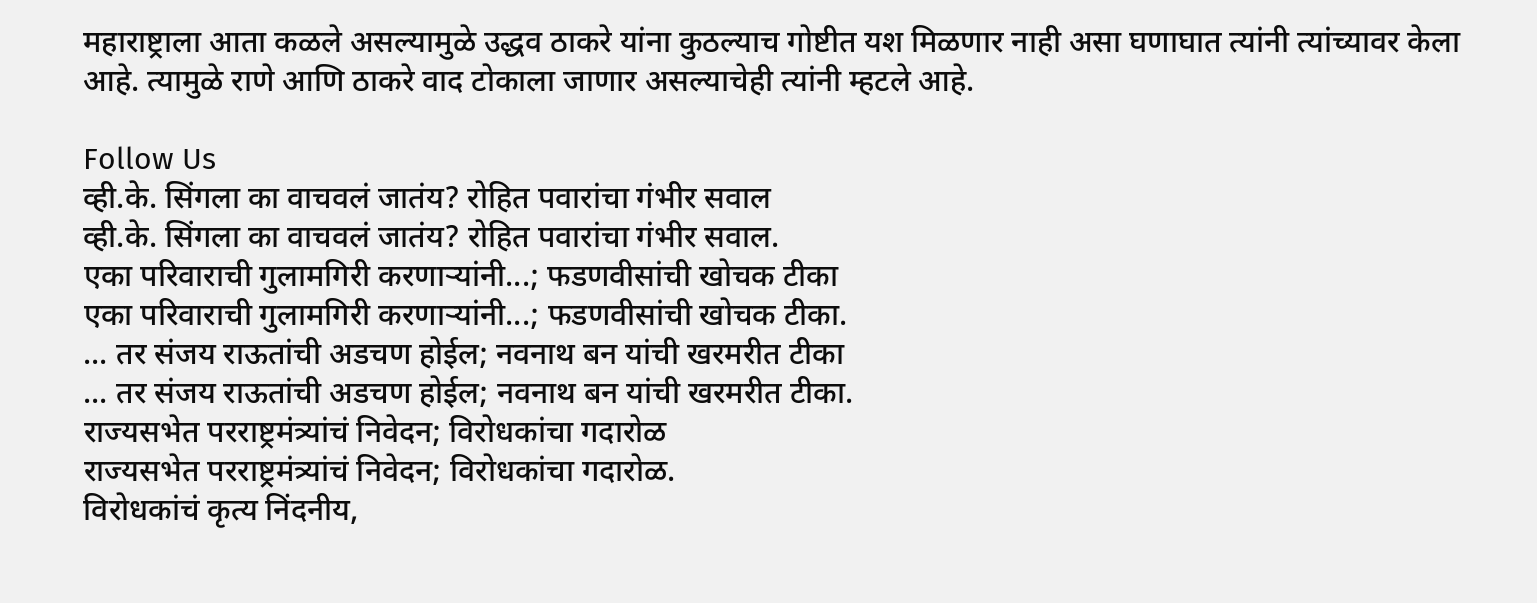महाराष्ट्राला आता कळले असल्यामुळे उद्धव ठाकरे यांना कुठल्याच गोष्टीत यश मिळणार नाही असा घणाघात त्यांनी त्यांच्यावर केला आहे. त्यामुळे राणे आणि ठाकरे वाद टोकाला जाणार असल्याचेही त्यांनी म्हटले आहे.

Follow Us
व्ही.के. सिंगला का वाचवलं जातंय? रोहित पवारांचा गंभीर सवाल
व्ही.के. सिंगला का वाचवलं जातंय? रोहित पवारांचा गंभीर सवाल.
एका परिवाराची गुलामगिरी करणाऱ्यांनी...; फडणवीसांची खोचक टीका
एका परिवाराची गुलामगिरी करणाऱ्यांनी...; फडणवीसांची खोचक टीका.
... तर संजय राऊतांची अडचण होईल; नवनाथ बन यांची खरमरीत टीका
... तर संजय राऊतांची अडचण होईल; नवनाथ बन यांची खरमरीत टीका.
राज्यसभेत परराष्ट्रमंत्र्यांचं निवेदन; विरोधकांचा गदारोळ
राज्यसभेत परराष्ट्रमंत्र्यांचं निवेदन; विरोधकांचा गदारोळ.
विरोधकांचं कृत्य निंदनीय,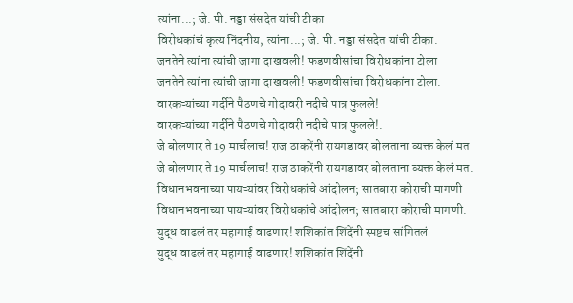त्यांना...; जे. पी. नड्डा संसदेत यांची टीका
विरोधकांचं कृत्य निंदनीय, त्यांना...; जे. पी. नड्डा संसदेत यांची टीका.
जनतेने त्यांना त्यांची जागा दाखवली! फडणवीसांचा विरोधकांना टोला
जनतेने त्यांना त्यांची जागा दाखवली! फडणवीसांचा विरोधकांना टोला.
वारकऱ्यांच्या गर्दीने पैठणचे गोदावरी नदीचे पात्र फुलले!
वारकऱ्यांच्या गर्दीने पैठणचे गोदावरी नदीचे पात्र फुलले!.
जे बोलणार ते 19 मार्चलाच! राज ठाकरेंनी रायगडावर बोलताना व्यक्त केलं मत
जे बोलणार ते 19 मार्चलाच! राज ठाकरेंनी रायगडावर बोलताना व्यक्त केलं मत.
विधानभवनाच्या पायऱ्यांवर विरोधकांचे आंदोलन; सातबारा कोराची मागणी
विधानभवनाच्या पायऱ्यांवर विरोधकांचे आंदोलन; सातबारा कोराची मागणी.
युद्ध वाढलं तर महागाई वाढणार! शशिकांत शिंदेंनी स्पष्टच सांगितलं
युद्ध वाढलं तर महागाई वाढणार! शशिकांत शिंदेंनी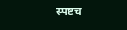स्पष्टच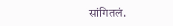सांगितलं.